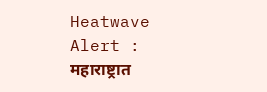Heatwave Alert : महाराष्ट्रात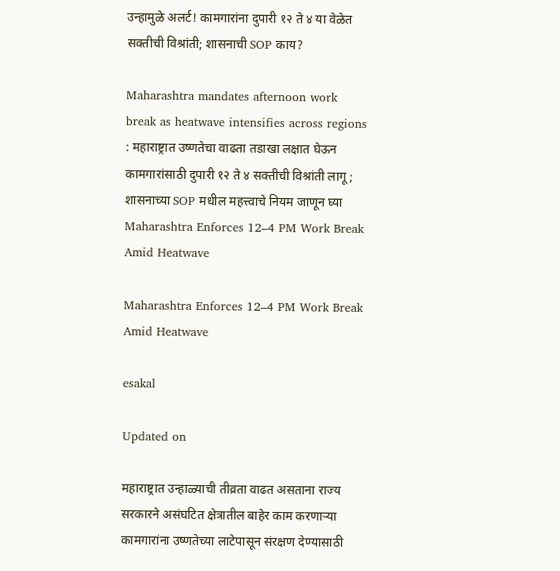उन्हामुळे अलर्ट! कामगारांना दुपारी १२ ते ४ या वेळेत सक्तीची विश्रांती; शासनाची SOP काय?

Maharashtra mandates afternoon work break as heatwave intensifies across regions : महाराष्ट्रात उष्णतेचा वाढता तडाखा लक्षात घेऊन कामगारांसाठी दुपारी १२ ते ४ सक्तीची विश्रांती लागू; शासनाच्या SOP मधील महत्त्वाचे नियम जाणून घ्या
Maharashtra Enforces 12–4 PM Work Break Amid Heatwave

Maharashtra Enforces 12–4 PM Work Break Amid Heatwave

esakal

Updated on

महाराष्ट्रात उन्हाळ्याची तीव्रता वाढत असताना राज्य सरकारने असंघटित क्षेत्रातील बाहेर काम करणाऱ्या कामगारांना उष्णतेच्या लाटेपासून संरक्षण देण्यासाठी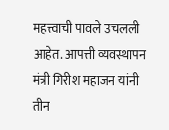महत्त्वाची पावले उचलली आहेत. आपत्ती व्यवस्थापन मंत्री गिरीश महाजन यांनी तीन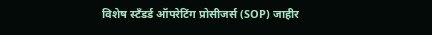विशेष स्टँडर्ड ऑपरेटिंग प्रोसीजर्स (SOP) जाहीर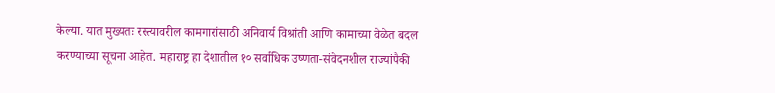केल्या. यात मुख्यतः रस्त्यावरील कामगारांसाठी अनिवार्य विश्रांती आणि कामाच्या वेळेत बदल करण्याच्या सूचना आहेत. महाराष्ट्र हा देशातील १० सर्वाधिक उष्णता-संवेदनशील राज्यांपैकी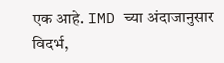एक आहे. IMD च्या अंदाजानुसार विदर्भ,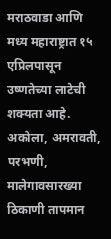मराठवाडा आणि मध्य महाराष्ट्रात १५ एप्रिलपासून उष्णतेच्या लाटेची शक्यता आहे. अकोला, अमरावती, परभणी, मालेगावसारख्या ठिकाणी तापमान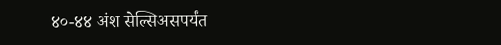४०-४४ अंश सेल्सिअसपर्यंत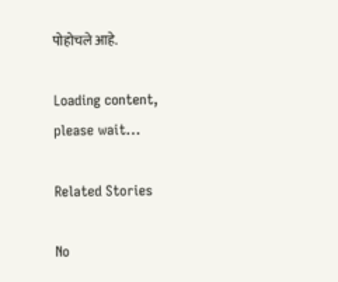पोहोचले आहे.

Loading content, please wait...

Related Stories

No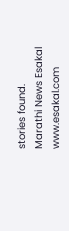stories found.
Marathi News Esakal
www.esakal.com